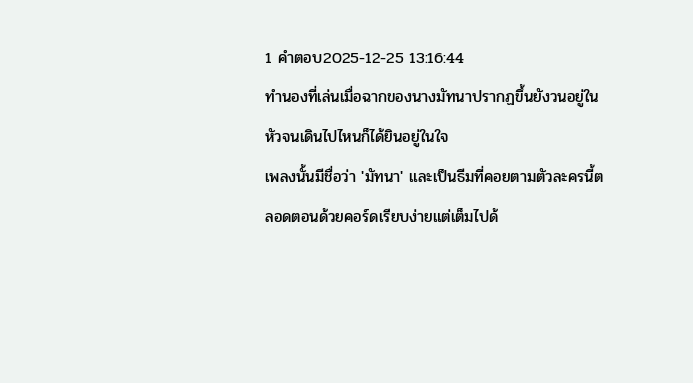1 คำตอบ2025-12-25 13:16:44
ทำนองที่เล่นเมื่อฉากของนางมัทนาปรากฏขึ้นยังวนอยู่ในหัวจนเดินไปไหนก็ได้ยินอยู่ในใจ
เพลงนั้นมีชื่อว่า 'มัทนา' และเป็นธีมที่คอยตามตัวละครนี้ตลอดตอนด้วยคอร์ดเรียบง่ายแต่เต็มไปด้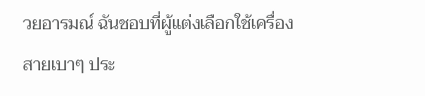วยอารมณ์ ฉันชอบที่ผู้แต่งเลือกใช้เครื่องสายเบาๆ ประ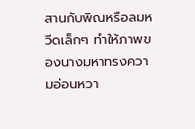สานกับพิณหรือลมหวีดเล็กๆ ทำให้ภาพของนางมหาทรงความอ่อนหวา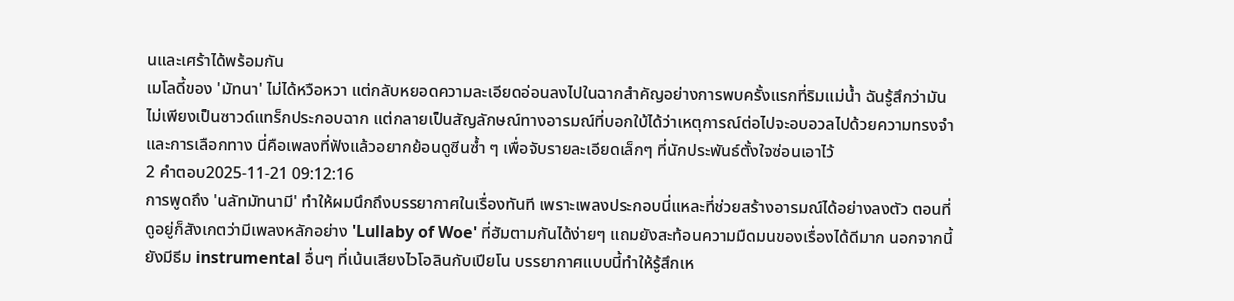นและเศร้าได้พร้อมกัน
เมโลดี้ของ 'มัทนา' ไม่ได้หวือหวา แต่กลับหยอดความละเอียดอ่อนลงไปในฉากสำคัญอย่างการพบครั้งแรกที่ริมแม่น้ำ ฉันรู้สึกว่ามันไม่เพียงเป็นซาวด์แทร็กประกอบฉาก แต่กลายเป็นสัญลักษณ์ทางอารมณ์ที่บอกใบ้ได้ว่าเหตุการณ์ต่อไปจะอบอวลไปด้วยความทรงจำและการเลือกทาง นี่คือเพลงที่ฟังแล้วอยากย้อนดูซีนซ้ำ ๆ เพื่อจับรายละเอียดเล็กๆ ที่นักประพันธ์ตั้งใจซ่อนเอาไว้
2 คำตอบ2025-11-21 09:12:16
การพูดถึง 'นลัทมัทนามี' ทำให้ผมนึกถึงบรรยากาศในเรื่องทันที เพราะเพลงประกอบนี่แหละที่ช่วยสร้างอารมณ์ได้อย่างลงตัว ตอนที่ดูอยู่ก็สังเกตว่ามีเพลงหลักอย่าง 'Lullaby of Woe' ที่ฮัมตามกันได้ง่ายๆ แถมยังสะท้อนความมืดมนของเรื่องได้ดีมาก นอกจากนี้ยังมีธีม instrumental อื่นๆ ที่เน้นเสียงไวโอลินกับเปียโน บรรยากาศแบบนี้ทำให้รู้สึกเห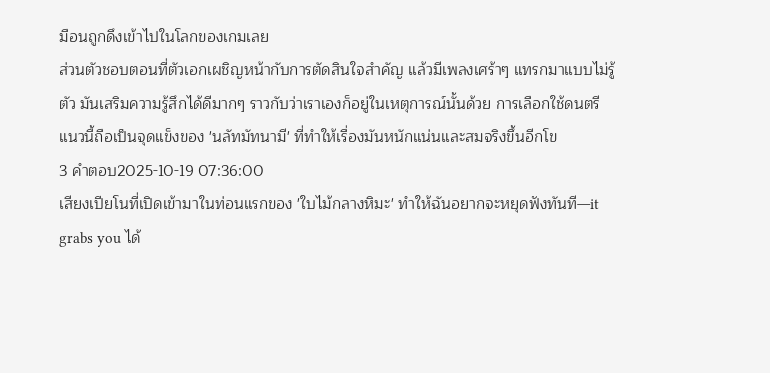มือนถูกดึงเข้าไปในโลกของเกมเลย
ส่วนตัวชอบตอนที่ตัวเอกเผชิญหน้ากับการตัดสินใจสำคัญ แล้วมีเพลงเศร้าๆ แทรกมาแบบไม่รู้ตัว มันเสริมความรู้สึกได้ดีมากๆ ราวกับว่าเราเองก็อยู่ในเหตุการณ์นั้นด้วย การเลือกใช้ดนตรีแนวนี้ถือเป็นจุดแข็งของ 'นลัทมัทนามี' ที่ทำให้เรื่องมันหนักแน่นและสมจริงขึ้นอีกโข
3 คำตอบ2025-10-19 07:36:00
เสียงเปียโนที่เปิดเข้ามาในท่อนแรกของ 'ใบไม้กลางหิมะ' ทำให้ฉันอยากจะหยุดฟังทันที—it grabs you ได้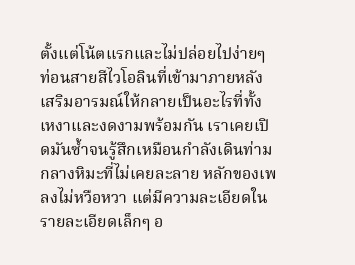ตั้งแต่โน้ตแรกและไม่ปล่อยไปง่ายๆ ท่อนสายสีไวโอลินที่เข้ามาภายหลังเสริมอารมณ์ให้กลายเป็นอะไรที่ทั้งเหงาและงดงามพร้อมกัน เราเคยเปิดมันซ้ำจนรู้สึกเหมือนกำลังเดินท่ามกลางหิมะที่ไม่เคยละลาย หลักของเพลงไม่หวือหวา แต่มีความละเอียดในรายละเอียดเล็กๆ อ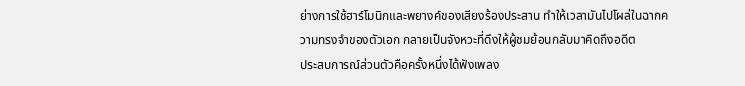ย่างการใช้ฮาร์โมนิกและพยางค์ของเสียงร้องประสาน ทำให้เวลามันไปโผล่ในฉากความทรงจำของตัวเอก กลายเป็นจังหวะที่ดึงให้ผู้ชมย้อนกลับมาคิดถึงอดีต
ประสบการณ์ส่วนตัวคือครั้งหนึ่งได้ฟังเพลง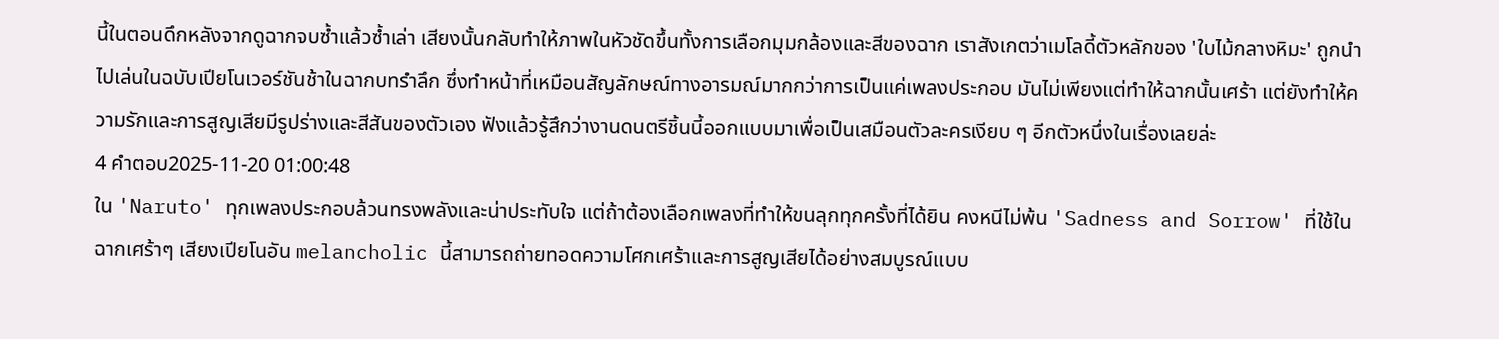นี้ในตอนดึกหลังจากดูฉากจบซ้ำแล้วซ้ำเล่า เสียงนั้นกลับทำให้ภาพในหัวชัดขึ้นทั้งการเลือกมุมกล้องและสีของฉาก เราสังเกตว่าเมโลดี้ตัวหลักของ 'ใบไม้กลางหิมะ' ถูกนำไปเล่นในฉบับเปียโนเวอร์ชันช้าในฉากบทรำลึก ซึ่งทำหน้าที่เหมือนสัญลักษณ์ทางอารมณ์มากกว่าการเป็นแค่เพลงประกอบ มันไม่เพียงแต่ทำให้ฉากนั้นเศร้า แต่ยังทำให้ความรักและการสูญเสียมีรูปร่างและสีสันของตัวเอง ฟังแล้วรู้สึกว่างานดนตรีชิ้นนี้ออกแบบมาเพื่อเป็นเสมือนตัวละครเงียบ ๆ อีกตัวหนึ่งในเรื่องเลยล่ะ
4 คำตอบ2025-11-20 01:00:48
ใน 'Naruto' ทุกเพลงประกอบล้วนทรงพลังและน่าประทับใจ แต่ถ้าต้องเลือกเพลงที่ทำให้ขนลุกทุกครั้งที่ได้ยิน คงหนีไม่พ้น 'Sadness and Sorrow' ที่ใช้ในฉากเศร้าๆ เสียงเปียโนอัน melancholic นี้สามารถถ่ายทอดความโศกเศร้าและการสูญเสียได้อย่างสมบูรณ์แบบ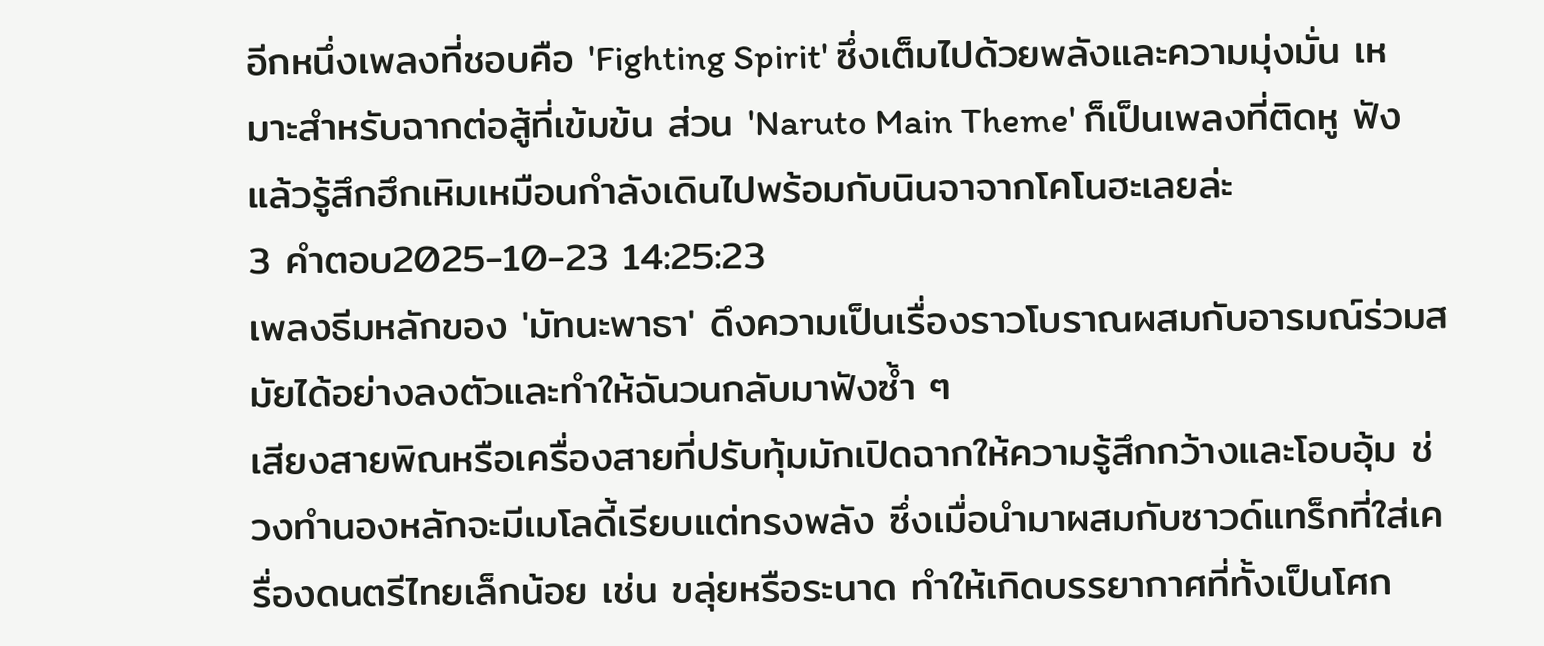อีกหนึ่งเพลงที่ชอบคือ 'Fighting Spirit' ซึ่งเต็มไปด้วยพลังและความมุ่งมั่น เหมาะสำหรับฉากต่อสู้ที่เข้มข้น ส่วน 'Naruto Main Theme' ก็เป็นเพลงที่ติดหู ฟังแล้วรู้สึกฮึกเหิมเหมือนกำลังเดินไปพร้อมกับนินจาจากโคโนฮะเลยล่ะ
3 คำตอบ2025-10-23 14:25:23
เพลงธีมหลักของ 'มัทนะพาธา' ดึงความเป็นเรื่องราวโบราณผสมกับอารมณ์ร่วมสมัยได้อย่างลงตัวและทำให้ฉันวนกลับมาฟังซ้ำ ๆ
เสียงสายพิณหรือเครื่องสายที่ปรับทุ้มมักเปิดฉากให้ความรู้สึกกว้างและโอบอุ้ม ช่วงทำนองหลักจะมีเมโลดี้เรียบแต่ทรงพลัง ซึ่งเมื่อนำมาผสมกับซาวด์แทร็กที่ใส่เครื่องดนตรีไทยเล็กน้อย เช่น ขลุ่ยหรือระนาด ทำให้เกิดบรรยากาศที่ทั้งเป็นโศก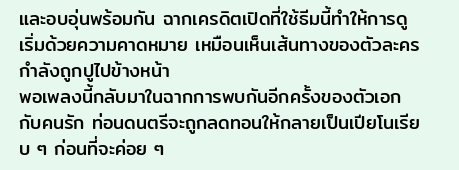และอบอุ่นพร้อมกัน ฉากเครดิตเปิดที่ใช้ธีมนี้ทำให้การดูเริ่มด้วยความคาดหมาย เหมือนเห็นเส้นทางของตัวละครกำลังถูกปูไปข้างหน้า
พอเพลงนี้กลับมาในฉากการพบกันอีกครั้งของตัวเอกกับคนรัก ท่อนดนตรีจะถูกลดทอนให้กลายเป็นเปียโนเรียบ ๆ ก่อนที่จะค่อย ๆ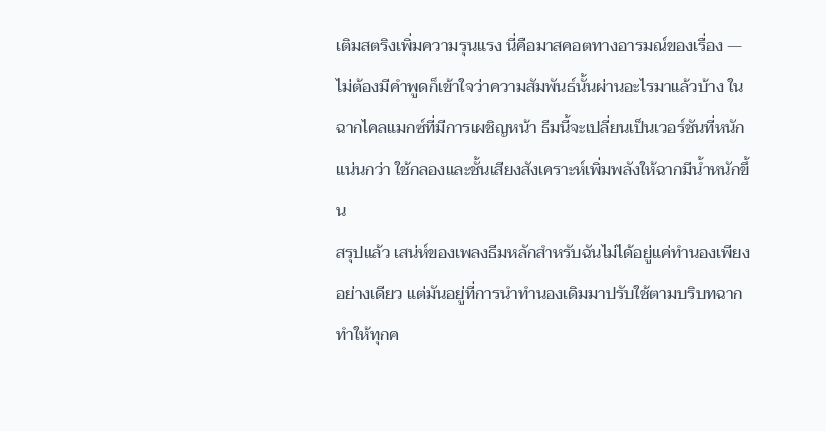เติมสตริงเพิ่มความรุนแรง นี่คือมาสคอตทางอารมณ์ของเรื่อง — ไม่ต้องมีคำพูดก็เข้าใจว่าความสัมพันธ์นั้นผ่านอะไรมาแล้วบ้าง ในฉากไคลแมกซ์ที่มีการเผชิญหน้า ธีมนี้จะเปลี่ยนเป็นเวอร์ชันที่หนักแน่นกว่า ใช้กลองและชั้นเสียงสังเคราะห์เพิ่มพลังให้ฉากมีน้ำหนักขึ้น
สรุปแล้ว เสน่ห์ของเพลงธีมหลักสำหรับฉันไม่ได้อยู่แค่ทำนองเพียงอย่างเดียว แต่มันอยู่ที่การนำทำนองเดิมมาปรับใช้ตามบริบทฉาก ทำให้ทุกค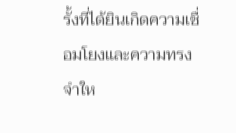รั้งที่ได้ยินเกิดความเชื่อมโยงและความทรงจำให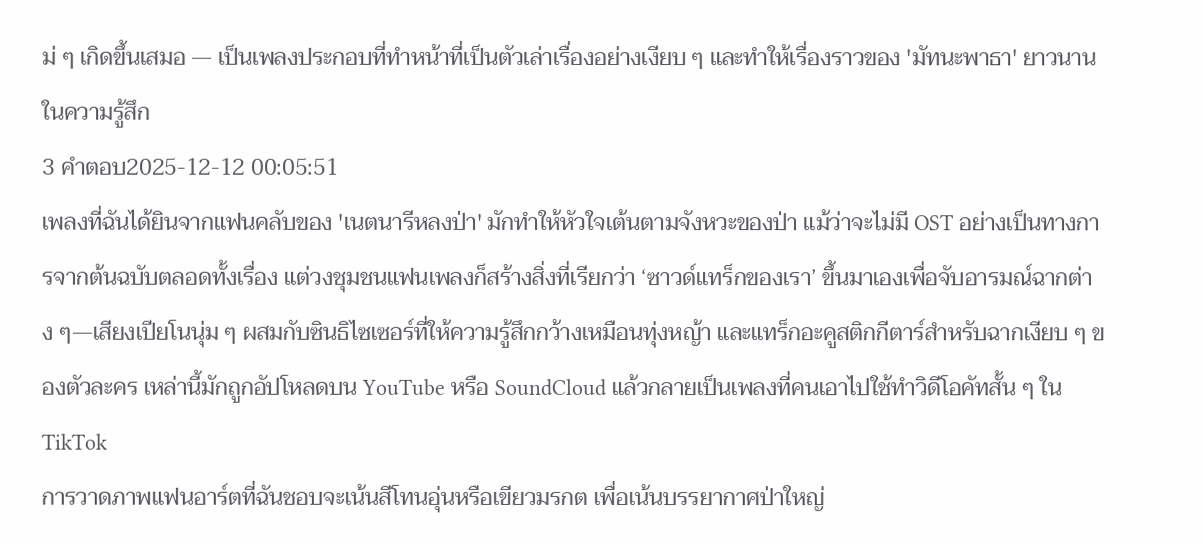ม่ ๆ เกิดขึ้นเสมอ — เป็นเพลงประกอบที่ทำหน้าที่เป็นตัวเล่าเรื่องอย่างเงียบ ๆ และทำให้เรื่องราวของ 'มัทนะพาธา' ยาวนานในความรู้สึก
3 คำตอบ2025-12-12 00:05:51
เพลงที่ฉันได้ยินจากแฟนคลับของ 'เนตนารีหลงป่า' มักทำให้หัวใจเต้นตามจังหวะของป่า แม้ว่าจะไม่มี OST อย่างเป็นทางการจากต้นฉบับตลอดทั้งเรื่อง แต่วงชุมชนแฟนเพลงก็สร้างสิ่งที่เรียกว่า ‘ซาวด์แทร็กของเรา’ ขึ้นมาเองเพื่อจับอารมณ์ฉากต่าง ๆ—เสียงเปียโนนุ่ม ๆ ผสมกับซินธิไซเซอร์ที่ให้ความรู้สึกกว้างเหมือนทุ่งหญ้า และแทร็กอะคูสติกกีตาร์สำหรับฉากเงียบ ๆ ของตัวละคร เหล่านี้มักถูกอัปโหลดบน YouTube หรือ SoundCloud แล้วกลายเป็นเพลงที่คนเอาไปใช้ทำวิดีโอคัทสั้น ๆ ใน TikTok
การวาดภาพแฟนอาร์ตที่ฉันชอบจะเน้นสีโทนอุ่นหรือเขียวมรกต เพื่อเน้นบรรยากาศป่าใหญ่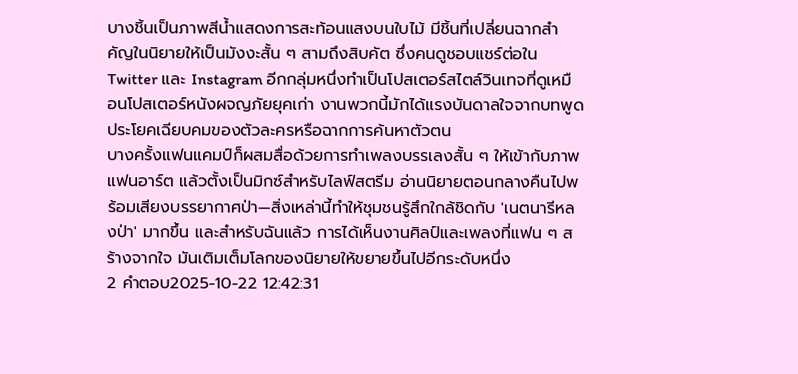บางชิ้นเป็นภาพสีน้ำแสดงการสะท้อนแสงบนใบไม้ มีชิ้นที่เปลี่ยนฉากสำคัญในนิยายให้เป็นมังงะสั้น ๆ สามถึงสิบคัต ซึ่งคนดูชอบแชร์ต่อใน Twitter และ Instagram อีกกลุ่มหนึ่งทำเป็นโปสเตอร์สไตล์วินเทจที่ดูเหมือนโปสเตอร์หนังผจญภัยยุคเก่า งานพวกนี้มักได้แรงบันดาลใจจากบทพูดประโยคเฉียบคมของตัวละครหรือฉากการค้นหาตัวตน
บางครั้งแฟนแคมป์ก็ผสมสื่อด้วยการทำเพลงบรรเลงสั้น ๆ ให้เข้ากับภาพแฟนอาร์ต แล้วตั้งเป็นมิกซ์สำหรับไลฟ์สตรีม อ่านนิยายตอนกลางคืนไปพร้อมเสียงบรรยากาศป่า—สิ่งเหล่านี้ทำให้ชุมชนรู้สึกใกล้ชิดกับ 'เนตนารีหลงป่า' มากขึ้น และสำหรับฉันแล้ว การได้เห็นงานศิลป์และเพลงที่แฟน ๆ สร้างจากใจ มันเติมเต็มโลกของนิยายให้ขยายขึ้นไปอีกระดับหนึ่ง
2 คำตอบ2025-10-22 12:42:31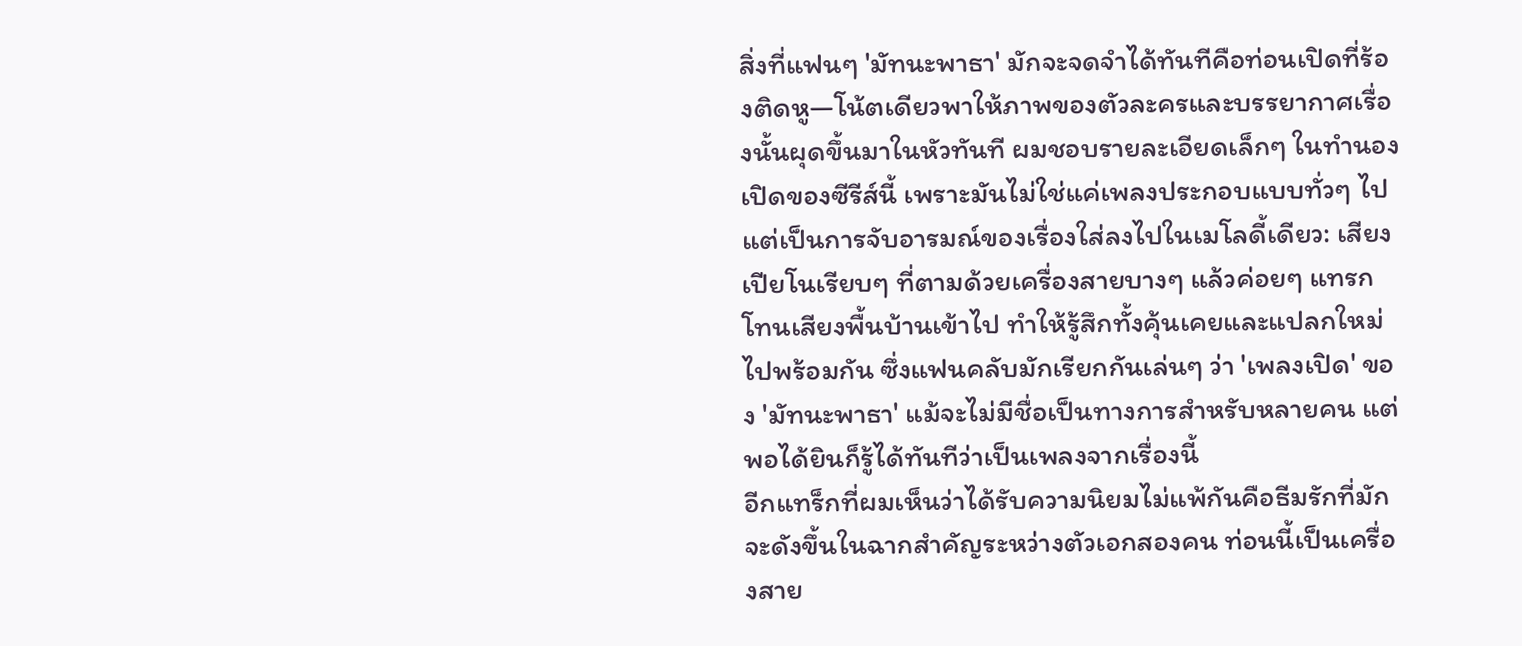สิ่งที่แฟนๆ 'มัทนะพาธา' มักจะจดจำได้ทันทีคือท่อนเปิดที่ร้องติดหู—โน้ตเดียวพาให้ภาพของตัวละครและบรรยากาศเรื่องนั้นผุดขึ้นมาในหัวทันที ผมชอบรายละเอียดเล็กๆ ในทำนองเปิดของซีรีส์นี้ เพราะมันไม่ใช่แค่เพลงประกอบแบบทั่วๆ ไป แต่เป็นการจับอารมณ์ของเรื่องใส่ลงไปในเมโลดี้เดียว: เสียงเปียโนเรียบๆ ที่ตามด้วยเครื่องสายบางๆ แล้วค่อยๆ แทรกโทนเสียงพื้นบ้านเข้าไป ทำให้รู้สึกทั้งคุ้นเคยและแปลกใหม่ไปพร้อมกัน ซึ่งแฟนคลับมักเรียกกันเล่นๆ ว่า 'เพลงเปิด' ของ 'มัทนะพาธา' แม้จะไม่มีชื่อเป็นทางการสำหรับหลายคน แต่พอได้ยินก็รู้ได้ทันทีว่าเป็นเพลงจากเรื่องนี้
อีกแทร็กที่ผมเห็นว่าได้รับความนิยมไม่แพ้กันคือธีมรักที่มักจะดังขึ้นในฉากสำคัญระหว่างตัวเอกสองคน ท่อนนี้เป็นเครื่องสาย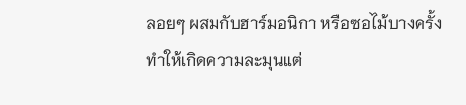ลอยๆ ผสมกับฮาร์มอนิกา หรือซอไม้บางครั้ง ทำให้เกิดความละมุนแต่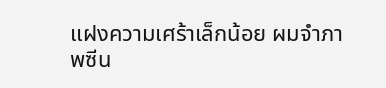แฝงความเศร้าเล็กน้อย ผมจำภาพซีน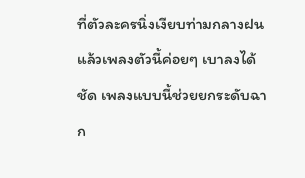ที่ตัวละครนิ่งเงียบท่ามกลางฝนแล้วเพลงตัวนี้ค่อยๆ เบาลงได้ชัด เพลงแบบนี้ช่วยยกระดับฉาก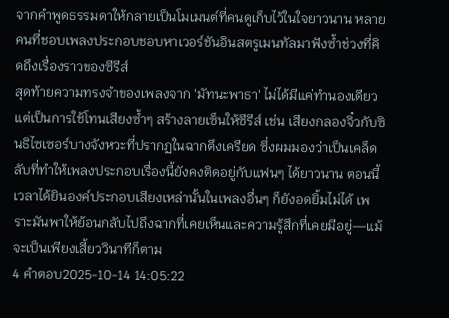จากคำพูดธรรมดาให้กลายเป็นโมเมนต์ที่คนดูเก็บไว้ในใจยาวนาน หลายคนที่ชอบเพลงประกอบชอบหาเวอร์ชันอินสตรูเมนทัลมาฟังซ้ำช่วงที่คิดถึงเรื่องราวของซีรีส์
สุดท้ายความทรงจำของเพลงจาก 'มัทนะพาธา' ไม่ได้มีแค่ทำนองเดียว แต่เป็นการใช้โทนเสียงซ้ำๆ สร้างลายเซ็นให้ซีรีส์ เช่น เสียงกลองจิ๋วกับซินธิไซเซอร์บางจังหวะที่ปรากฏในฉากตึงเครียด ซึ่งผมมองว่าเป็นเคล็ดลับที่ทำให้เพลงประกอบเรื่องนี้ยังคงติดอยู่กับแฟนๆ ได้ยาวนาน ตอนนี้เวลาได้ยินองค์ประกอบเสียงเหล่านั้นในเพลงอื่นๆ ก็ยังอดยิ้มไม่ได้ เพราะมันพาให้ย้อนกลับไปถึงฉากที่เคยเห็นและความรู้สึกที่เคยมีอยู่—แม้จะเป็นเพียงเสี้ยววินาทีก็ตาม
4 คำตอบ2025-10-14 14:05:22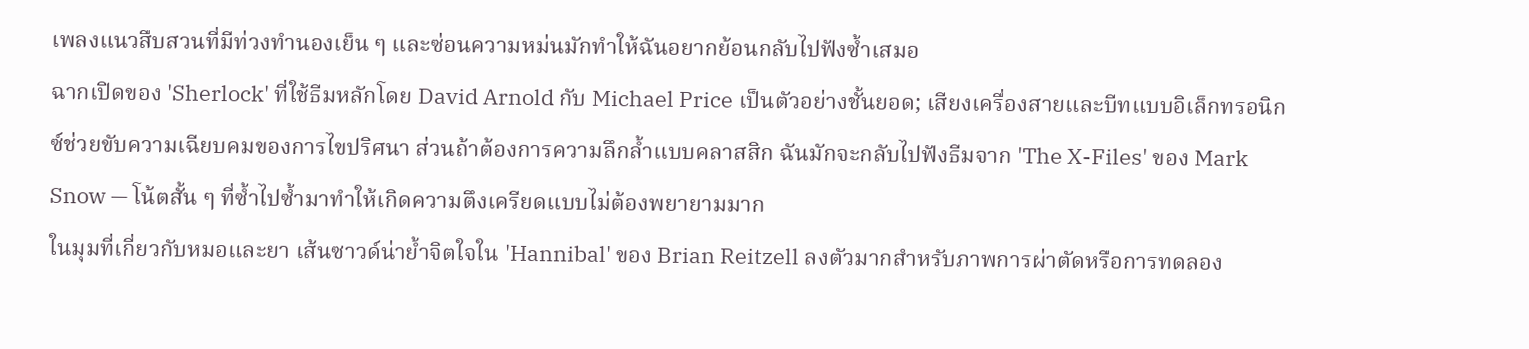เพลงแนวสืบสวนที่มีท่วงทำนองเย็น ๆ และซ่อนความหม่นมักทำให้ฉันอยากย้อนกลับไปฟังซ้ำเสมอ
ฉากเปิดของ 'Sherlock' ที่ใช้ธีมหลักโดย David Arnold กับ Michael Price เป็นตัวอย่างชั้นยอด; เสียงเครื่องสายและบีทแบบอิเล็กทรอนิกซ์ช่วยขับความเฉียบคมของการไขปริศนา ส่วนถ้าต้องการความลึกล้ำแบบคลาสสิก ฉันมักจะกลับไปฟังธีมจาก 'The X-Files' ของ Mark Snow — โน้ตสั้น ๆ ที่ซ้ำไปซ้ำมาทำให้เกิดความตึงเครียดแบบไม่ต้องพยายามมาก
ในมุมที่เกี่ยวกับหมอและยา เส้นซาวด์น่าย้ำจิตใจใน 'Hannibal' ของ Brian Reitzell ลงตัวมากสำหรับภาพการผ่าตัดหรือการทดลอง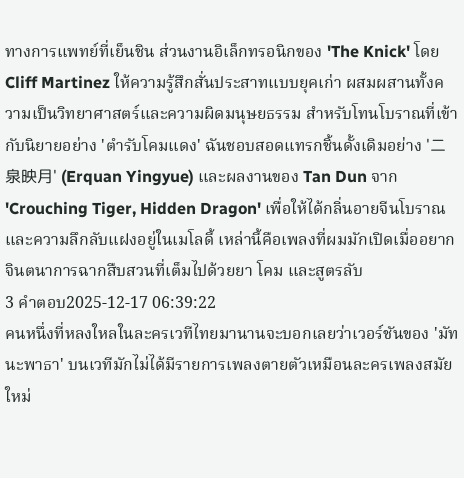ทางการแพทย์ที่เย็นชิน ส่วนงานอิเล็กทรอนิกของ 'The Knick' โดย Cliff Martinez ให้ความรู้สึกสั่นประสาทแบบยุคเก่า ผสมผสานทั้งความเป็นวิทยาศาสตร์และความผิดมนุษยธรรม สำหรับโทนโบราณที่เข้ากับนิยายอย่าง 'ตำรับโคมแดง' ฉันชอบสอดแทรกชิ้นดั้งเดิมอย่าง '二泉映月' (Erquan Yingyue) และผลงานของ Tan Dun จาก 'Crouching Tiger, Hidden Dragon' เพื่อให้ได้กลิ่นอายจีนโบราณและความลึกลับแฝงอยู่ในเมโลดี้ เหล่านี้คือเพลงที่ผมมักเปิดเมื่ออยากจินตนาการฉากสืบสวนที่เต็มไปด้วยยา โคม และสูตรลับ
3 คำตอบ2025-12-17 06:39:22
คนหนึ่งที่หลงใหลในละครเวทีไทยมานานจะบอกเลยว่าเวอร์ชันของ 'มัทนะพาธา' บนเวทีมักไม่ได้มีรายการเพลงตายตัวเหมือนละครเพลงสมัยใหม่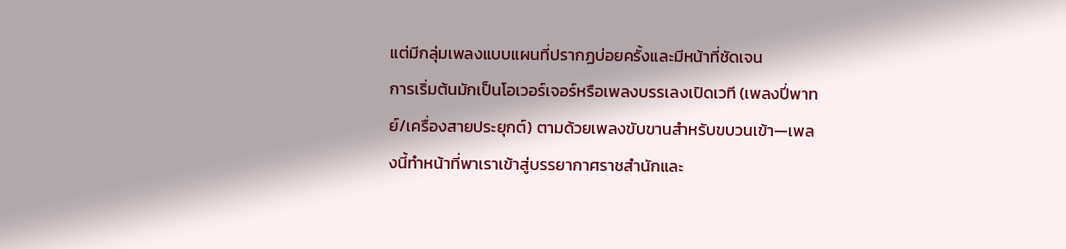แต่มีกลุ่มเพลงแบบแผนที่ปรากฏบ่อยครั้งและมีหน้าที่ชัดเจน
การเริ่มต้นมักเป็นโอเวอร์เจอร์หรือเพลงบรรเลงเปิดเวที (เพลงปี่พาทย์/เครื่องสายประยุกต์) ตามด้วยเพลงขับขานสำหรับขบวนเข้า—เพลงนี้ทำหน้าที่พาเราเข้าสู่บรรยากาศราชสำนักและ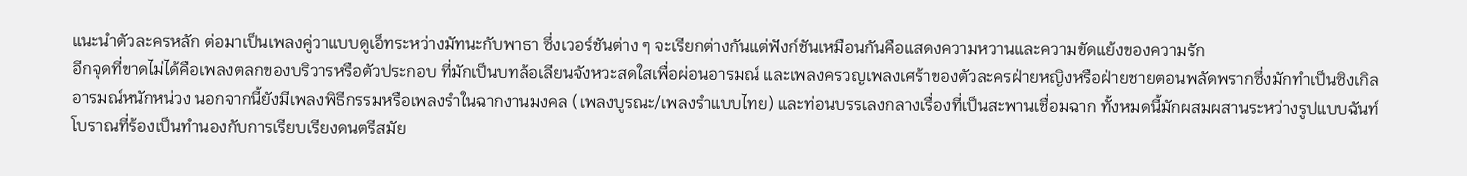แนะนำตัวละครหลัก ต่อมาเป็นเพลงคู่วาแบบดูเอ็ทระหว่างมัทนะกับพาธา ซึ่งเวอร์ชันต่าง ๆ จะเรียกต่างกันแต่ฟังก์ชันเหมือนกันคือแสดงความหวานและความขัดแย้งของความรัก
อีกจุดที่ขาดไม่ได้คือเพลงตลกของบริวารหรือตัวประกอบ ที่มักเป็นบทล้อเลียนจังหวะสดใสเพื่อผ่อนอารมณ์ และเพลงครวญเพลงเศร้าของตัวละครฝ่ายหญิงหรือฝ่ายชายตอนพลัดพรากซึ่งมักทำเป็นซิงเกิลอารมณ์หนักหน่วง นอกจากนี้ยังมีเพลงพิธีกรรมหรือเพลงรำในฉากงานมงคล (เพลงบูรณะ/เพลงรำแบบไทย) และท่อนบรรเลงกลางเรื่องที่เป็นสะพานเชื่อมฉาก ทั้งหมดนี้มักผสมผสานระหว่างรูปแบบฉันท์โบราณที่ร้องเป็นทำนองกับการเรียบเรียงดนตรีสมัย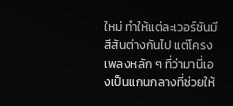ใหม่ ทำให้แต่ละเวอร์ชันมีสีสันต่างกันไป แต่โครงเพลงหลัก ๆ ที่ว่ามานี่เองเป็นแกนกลางที่ช่วยให้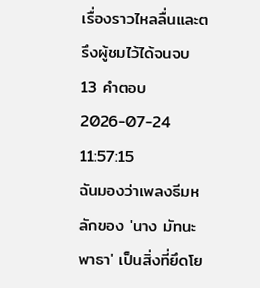เรื่องราวไหลลื่นและตรึงผู้ชมไว้ได้จนจบ
13 คำตอบ2026-07-24 11:57:15
ฉันมองว่าเพลงธีมหลักของ 'นาง มัทนะ พาธา' เป็นสิ่งที่ยึดโย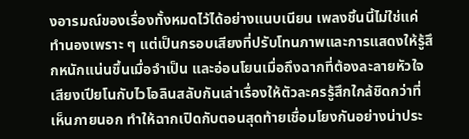งอารมณ์ของเรื่องทั้งหมดไว้ได้อย่างแนบเนียน เพลงชิ้นนี้ไม่ใช่แค่ทำนองเพราะ ๆ แต่เป็นกรอบเสียงที่ปรับโทนภาพและการแสดงให้รู้สึกหนักแน่นขึ้นเมื่อจำเป็น และอ่อนโยนเมื่อถึงฉากที่ต้องละลายหัวใจ เสียงเปียโนกับไวโอลินสลับกันเล่าเรื่องให้ตัวละครรู้สึกใกล้ชิดกว่าที่เห็นภายนอก ทำให้ฉากเปิดกับตอนสุดท้ายเชื่อมโยงกันอย่างน่าประ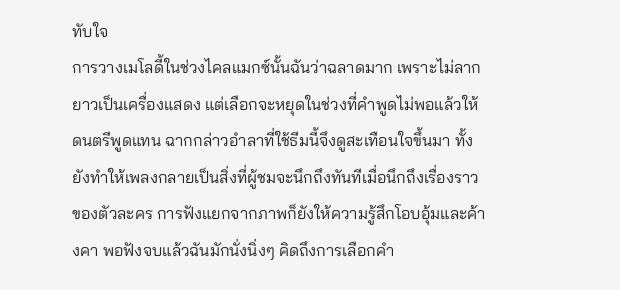ทับใจ
การวางเมโลดี้ในช่วงไคลแมกซ์นั้นฉันว่าฉลาดมาก เพราะไม่ลากยาวเป็นเครื่องแสดง แต่เลือกจะหยุดในช่วงที่คำพูดไม่พอแล้วให้ดนตรีพูดแทน ฉากกล่าวอำลาที่ใช้ธีมนี้จึงดูสะเทือนใจขึ้นมา ทั้งยังทำให้เพลงกลายเป็นสิ่งที่ผู้ชมจะนึกถึงทันทีเมื่อนึกถึงเรื่องราวของตัวละคร การฟังแยกจากภาพก็ยังให้ความรู้สึกโอบอุ้มและค้างคา พอฟังจบแล้วฉันมักนั่งนิ่งๆ คิดถึงการเลือกคำ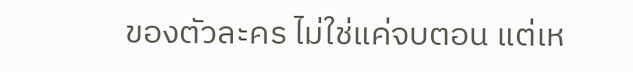ของตัวละคร ไม่ใช่แค่จบตอน แต่เห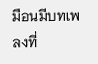มือนมีบทเพลงที่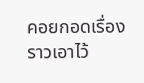คอยกอดเรื่องราวเอาไว้